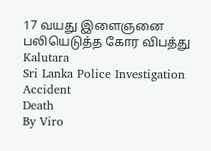17 வயது இளைஞனை பலியெடுத்த கோர விபத்து
Kalutara
Sri Lanka Police Investigation
Accident
Death
By Viro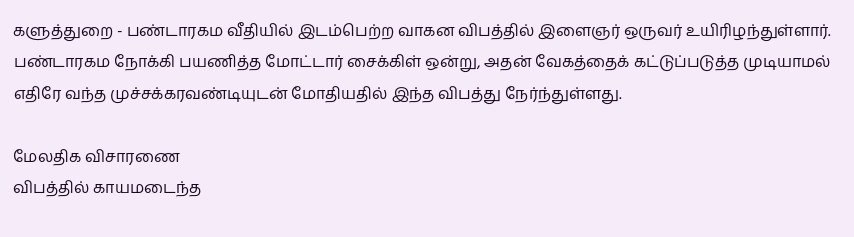களுத்துறை - பண்டாரகம வீதியில் இடம்பெற்ற வாகன விபத்தில் இளைஞர் ஒருவர் உயிரிழந்துள்ளார்.
பண்டாரகம நோக்கி பயணித்த மோட்டார் சைக்கிள் ஒன்று, அதன் வேகத்தைக் கட்டுப்படுத்த முடியாமல் எதிரே வந்த முச்சக்கரவண்டியுடன் மோதியதில் இந்த விபத்து நேர்ந்துள்ளது.

மேலதிக விசாரணை
விபத்தில் காயமடைந்த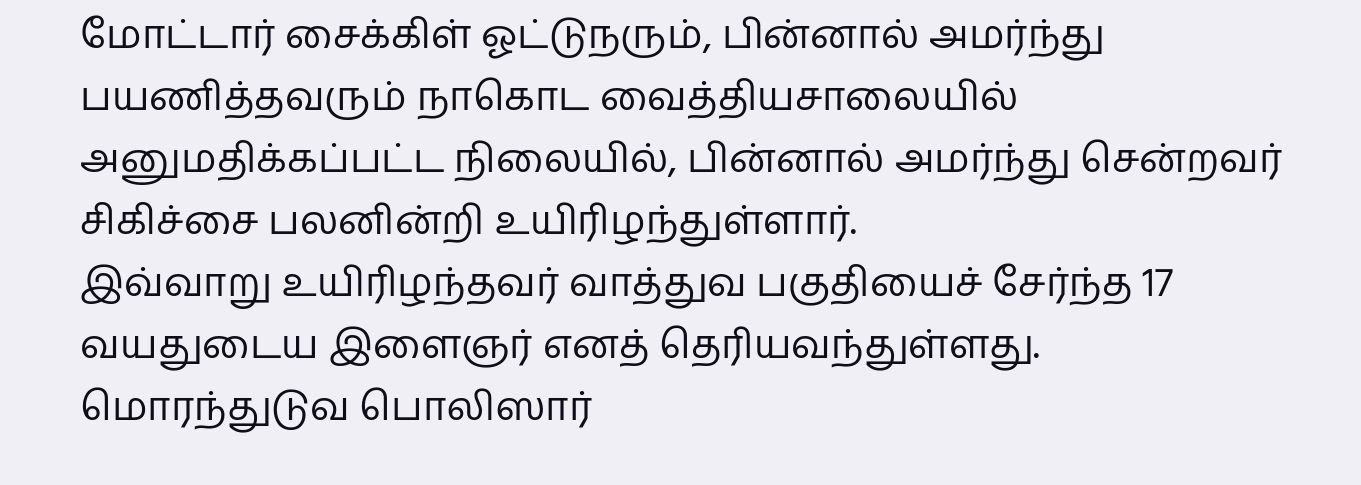மோட்டார் சைக்கிள் ஓட்டுநரும், பின்னால் அமர்ந்து பயணித்தவரும் நாகொட வைத்தியசாலையில் அனுமதிக்கப்பட்ட நிலையில், பின்னால் அமர்ந்து சென்றவர் சிகிச்சை பலனின்றி உயிரிழந்துள்ளார்.
இவ்வாறு உயிரிழந்தவர் வாத்துவ பகுதியைச் சேர்ந்த 17 வயதுடைய இளைஞர் எனத் தெரியவந்துள்ளது.
மொரந்துடுவ பொலிஸார்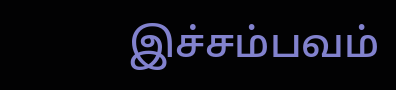இச்சம்பவம்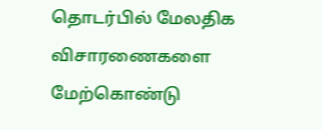தொடர்பில் மேலதிக விசாரணைகளை மேற்கொண்டு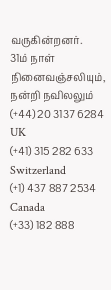வருகின்றனர்.
31ம் நாள் நினைவஞ்சலியும், நன்றி நவிலலும்
(+44) 20 3137 6284
UK
(+41) 315 282 633
Switzerland
(+1) 437 887 2534
Canada
(+33) 182 888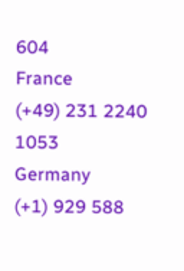604
France
(+49) 231 2240 1053
Germany
(+1) 929 588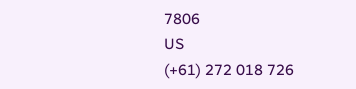7806
US
(+61) 272 018 726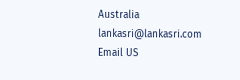Australia
lankasri@lankasri.com
Email US